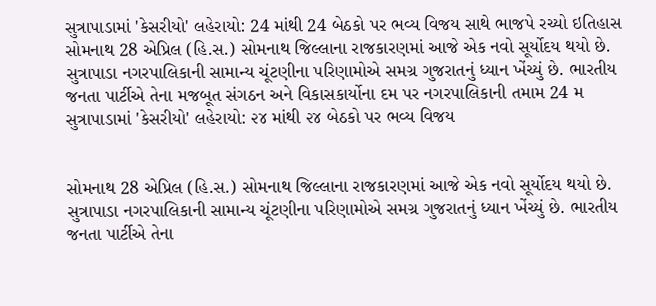સુત્રાપાડામાં 'કેસરીયો' લહેરાયો: 24 માંથી 24 બેઠકો પર ભવ્ય વિજય સાથે ભાજપે રચ્યો ઇતિહાસ
સોમનાથ 28 એપ્રિલ (હિ.સ.) સોમનાથ જિલ્લાના રાજકારણમાં આજે એક નવો સૂર્યોદય થયો છે. સુત્રાપાડા નગરપાલિકાની સામાન્ય ચૂંટણીના પરિણામોએ સમગ્ર ગુજરાતનું ધ્યાન ખેંચ્યું છે. ભારતીય જનતા પાર્ટીએ તેના મજબૂત સંગઠન અને વિકાસકાર્યોના દમ પર નગરપાલિકાની તમામ 24 મ
સુત્રાપાડામાં 'કેસરીયો' લહેરાયો: ૨૪ માંથી ૨૪ બેઠકો પર ભવ્ય વિજય


સોમનાથ 28 એપ્રિલ (હિ.સ.) સોમનાથ જિલ્લાના રાજકારણમાં આજે એક નવો સૂર્યોદય થયો છે. સુત્રાપાડા નગરપાલિકાની સામાન્ય ચૂંટણીના પરિણામોએ સમગ્ર ગુજરાતનું ધ્યાન ખેંચ્યું છે. ભારતીય જનતા પાર્ટીએ તેના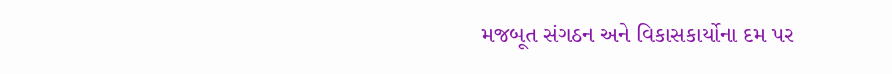મજબૂત સંગઠન અને વિકાસકાર્યોના દમ પર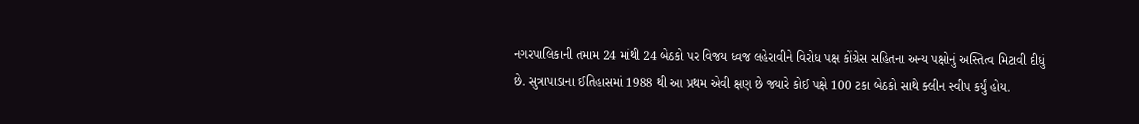નગરપાલિકાની તમામ 24 માંથી 24 બેઠકો પર વિજય ધ્વજ લહેરાવીને વિરોધ પક્ષ કોંગ્રેસ સહિતના અન્ય પક્ષોનું અસ્તિત્વ મિટાવી દીધું છે. સુત્રાપાડાના ઈતિહાસમાં 1988 થી આ પ્રથમ એવી ક્ષણ છે જ્યારે કોઈ પક્ષે 100 ટકા બેઠકો સાથે ક્લીન સ્વીપ કર્યું હોય.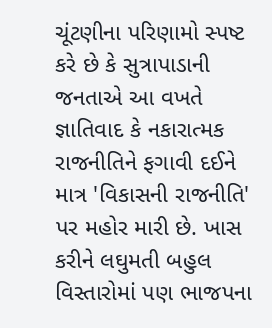ચૂંટણીના પરિણામો સ્પષ્ટ કરે છે કે સુત્રાપાડાની જનતાએ આ વખતે જ્ઞાતિવાદ કે નકારાત્મક રાજનીતિને ફગાવી દઈને માત્ર 'વિકાસની રાજનીતિ' પર મહોર મારી છે. ખાસ કરીને લઘુમતી બહુલ વિસ્તારોમાં પણ ભાજપના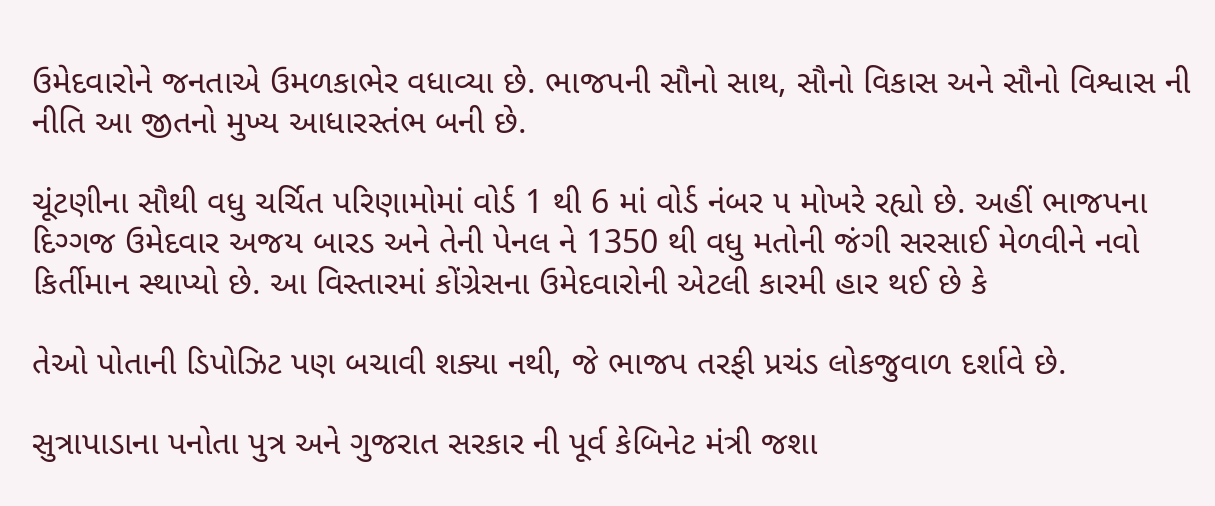ઉમેદવારોને જનતાએ ઉમળકાભેર વધાવ્યા છે. ભાજપની સૌનો સાથ, સૌનો વિકાસ અને સૌનો વિશ્વાસ ની નીતિ આ જીતનો મુખ્ય આધારસ્તંભ બની છે.

ચૂંટણીના સૌથી વધુ ચર્ચિત પરિણામોમાં વોર્ડ 1 થી 6 માં વોર્ડ નંબર ૫ મોખરે રહ્યો છે. અહીં ભાજપના દિગ્ગજ ઉમેદવાર અજય બારડ અને તેની પેનલ ને 1350 થી વધુ મતોની જંગી સરસાઈ મેળવીને નવો કિર્તીમાન સ્થાપ્યો છે. આ વિસ્તારમાં કોંગ્રેસના ઉમેદવારોની એટલી કારમી હાર થઈ છે કે

તેઓ પોતાની ડિપોઝિટ પણ બચાવી શક્યા નથી, જે ભાજપ તરફી પ્રચંડ લોકજુવાળ દર્શાવે છે.

સુત્રાપાડાના પનોતા પુત્ર અને ગુજરાત સરકાર ની પૂર્વ કેબિનેટ મંત્રી જશા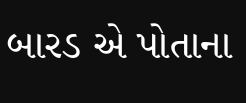બારડ એ પોતાના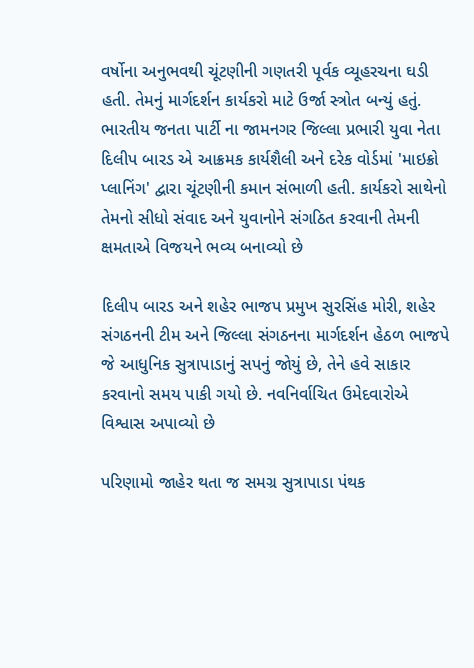વર્ષોના અનુભવથી ચૂંટણીની ગણતરી પૂર્વક વ્યૂહરચના ઘડી હતી. તેમનું માર્ગદર્શન કાર્યકરો માટે ઉર્જા સ્ત્રોત બન્યું હતું. ભારતીય જનતા પાર્ટી ના જામનગર જિલ્લા પ્રભારી યુવા નેતા દિલીપ બારડ એ આક્રમક કાર્યશૈલી અને દરેક વોર્ડમાં 'માઇક્રો પ્લાનિંગ' દ્વારા ચૂંટણીની કમાન સંભાળી હતી. કાર્યકરો સાથેનો તેમનો સીધો સંવાદ અને યુવાનોને સંગઠિત કરવાની તેમની ક્ષમતાએ વિજયને ભવ્ય બનાવ્યો છે

દિલીપ બારડ અને શહેર ભાજપ પ્રમુખ સુરસિંહ મોરી, શહેર સંગઠનની ટીમ અને જિલ્લા સંગઠનના માર્ગદર્શન હેઠળ ભાજપે જે આધુનિક સુત્રાપાડાનું સપનું જોયું છે, તેને હવે સાકાર કરવાનો સમય પાકી ગયો છે. નવનિર્વાચિત ઉમેદવારોએ વિશ્વાસ અપાવ્યો છે

પરિણામો જાહેર થતા જ સમગ્ર સુત્રાપાડા પંથક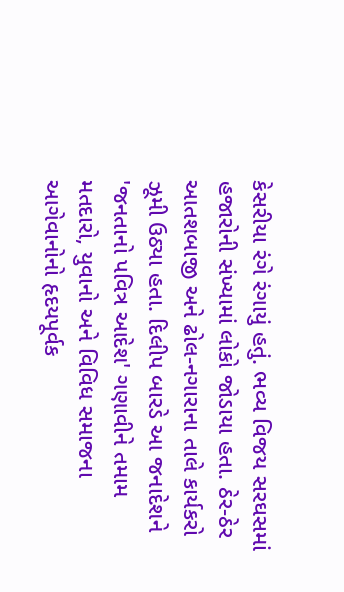કેસરીયા રંગે રંગાયું હતું. ભવ્ય વિજય સરઘસમાં હજારોની સંખ્યામાં લોકો જોડાયા હતા. ઠેર-ઠેર આતશબાજી અને ઢોલ-નગારાના તાલે કાર્યકરો ઝૂમી ઉઠ્યા હતા. દિલીપ બારડે આ જનાદેશને 'જનતાનો પવિત્ર આદેશ' ગણાવીને તમામ મતદારો, યુવાનો અને વિવિધ સમાજના આગેવાનોનો હૃદયપૂર્વક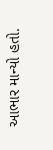આભાર માન્યો હતો.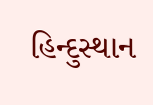હિન્દુસ્થાન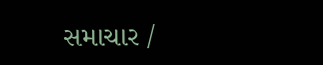સમાચાર /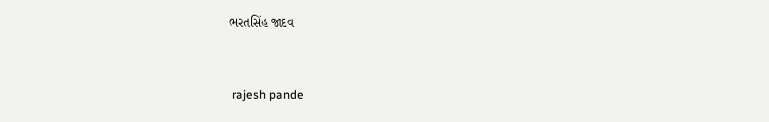ભરતસિંહ જાદવ


 rajesh pande